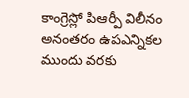కాంగ్రెస్లో పిఆర్పీ విలీనం అనంతరం ఉపఎన్నికల ముందు వరకు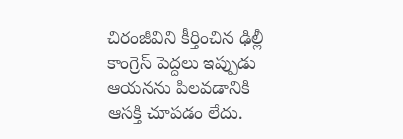చిరంజీవిని కీర్తించిన ఢిల్లీ కాంగ్రెస్ పెద్దలు ఇప్పుడు ఆయనను పిలవడానికి ఆసక్తి చూపడం లేదు.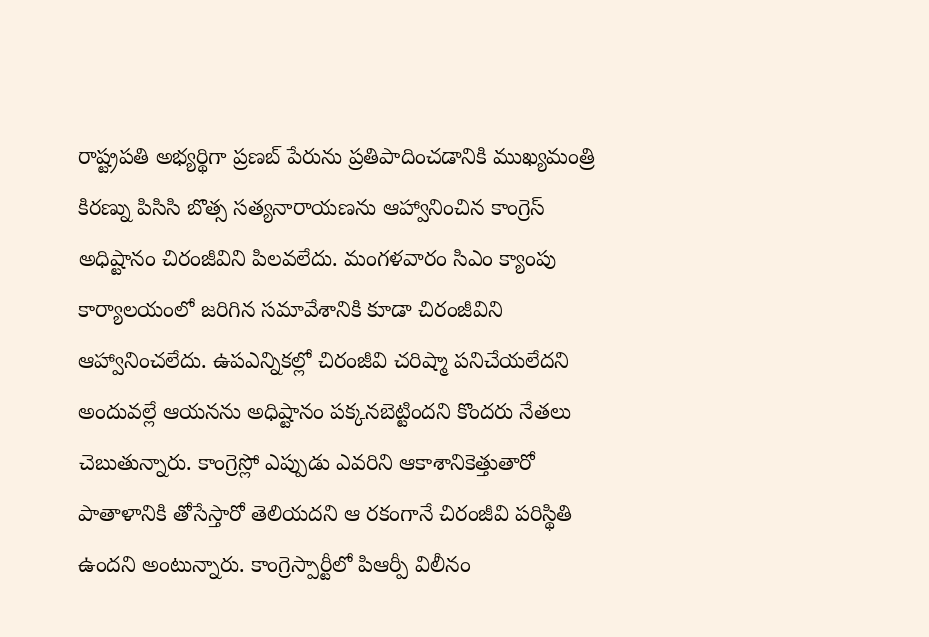రాష్ట్రపతి అభ్యర్థిగా ప్రణబ్ పేరును ప్రతిపాదించడానికి ముఖ్యమంత్రి కిరణ్ను పిసిసి బొత్స సత్యనారాయణను ఆహ్వానించిన కాంగ్రెస్ అధిష్టానం చిరంజీవిని పిలవలేదు. మంగళవారం సిఎం క్యాంపు కార్యాలయంలో జరిగిన సమావేశానికి కూడా చిరంజీవిని ఆహ్వానించలేదు. ఉపఎన్నికల్లో చిరంజీవి చరిష్మా పనిచేయలేదని అందువల్లే ఆయనను అధిష్టానం పక్కనబెట్టిందని కొందరు నేతలు చెబుతున్నారు. కాంగ్రెస్లో ఎప్పుడు ఎవరిని ఆకాశానికెత్తుతారో పాతాళానికి తోసేస్తారో తెలియదని ఆ రకంగానే చిరంజీవి పరిస్థితి ఉందని అంటున్నారు. కాంగ్రెస్పార్టీలో పిఆర్పీ విలీనం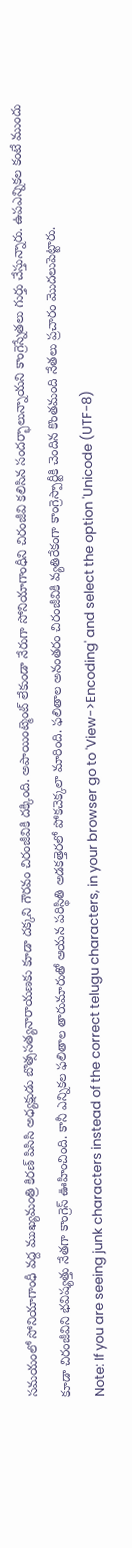సమయంలో సోనియాగాంధీ వద్ద ముఖ్యమంత్రి కిరణ్ పిసిసి అధ్యక్షుడు బొత్ససత్యనారాయణకు కూడా దక్కని గౌరవం చిరంజీవికి దక్కింది. అపాయింట్మెంట్ లేకుండా నేరుగా సోనియాగాంధీని చిరంజీవి కలిసిన సందర్భాలున్నాయని కాంగ్రెస్నేతలు గుర్తు చేస్తున్నారు. ఉపఎన్నికల కంటే ముందు కూడా చిరంజీవిని భవిష్యత్తు నేతగా కాంగ్రెస్ ఊహించింది. కానీ ఎన్నికల ఫలితాల తారుమారుతో ఆయన పరిస్థితి అడకత్తెరలో పోకచెక్కలా మారింది. ఫలితాల అనంతరం చిరంజీవికి వ్యతిరేకంగా కాంగ్రెస్పార్టీకి చెందిన కొంతమంది నేతలు ప్రచారం మొదలుపెట్టారు.
Note: If you are seeing junk characters instead of the correct telugu characters, in your browser go to 'View->Encoding' and select the option 'Unicode (UTF-8)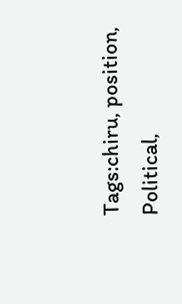Tags:chiru, position, Political,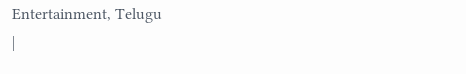Entertainment, Telugu
|